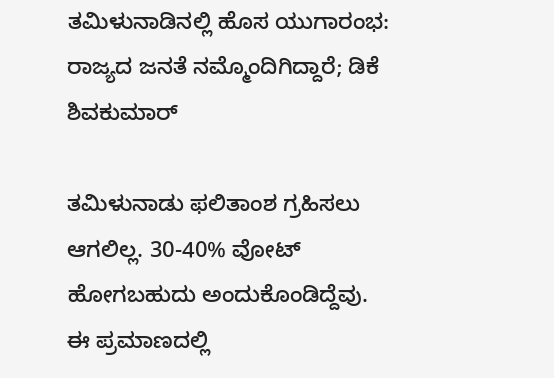ತಮಿಳುನಾಡಿನಲ್ಲಿ ಹೊಸ ಯುಗಾರಂಭ: ರಾಜ್ಯದ ಜನತೆ ನಮ್ಮೊಂದಿಗಿದ್ದಾರೆ; ಡಿಕೆ ಶಿವಕುಮಾರ್

ತಮಿಳುನಾಡು ಫಲಿತಾಂಶ ಗ್ರಹಿಸಲು ಆಗಲಿಲ್ಲ. 30-40% ವೋಟ್ ಹೋಗಬಹುದು ಅಂದುಕೊಂಡಿದ್ದೆವು. ಈ ಪ್ರಮಾಣದಲ್ಲಿ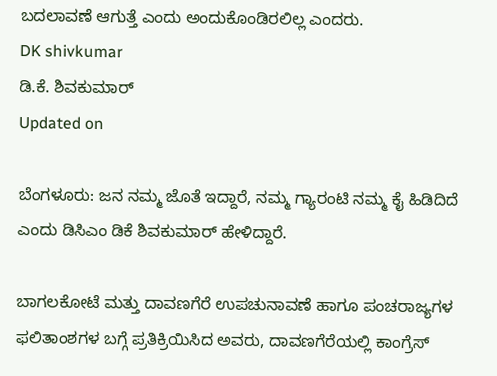ಬದಲಾವಣೆ ಆಗುತ್ತೆ ಎಂದು ಅಂದುಕೊಂಡಿರಲಿಲ್ಲ ಎಂದರು.
DK shivkumar
ಡಿ.ಕೆ. ಶಿವಕುಮಾರ್
Updated on

ಬೆಂಗಳೂರು: ಜನ ನಮ್ಮ ಜೊತೆ ಇದ್ದಾರೆ, ನಮ್ಮ ಗ್ಯಾರಂಟಿ ನಮ್ಮ ಕೈ ಹಿಡಿದಿದೆ ಎಂದು ಡಿಸಿಎಂ ಡಿಕೆ ಶಿವಕುಮಾರ್ ಹೇಳಿದ್ದಾರೆ.

ಬಾಗಲಕೋಟೆ ಮತ್ತು ದಾವಣಗೆರೆ ಉಪಚುನಾವಣೆ ಹಾಗೂ ಪಂಚರಾಜ್ಯಗಳ ಫಲಿತಾಂಶಗಳ ಬಗ್ಗೆ ಪ್ರತಿಕ್ರಿಯಿಸಿದ ಅವರು, ದಾವಣಗೆರೆಯಲ್ಲಿ ಕಾಂಗ್ರೆಸ್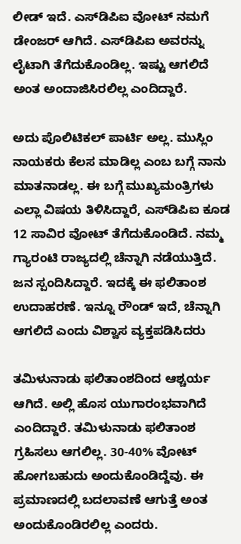ಲೀಡ್ ಇದೆ. ಎಸ್‌ಡಿಪಿಐ ವೋಟ್ ನಮಗೆ ಡೇಂಜರ್ ಆಗಿದೆ. ಎಸ್‌ಡಿಪಿಐ ಅವರನ್ನು ಲೈಟಾಗಿ ತೆಗೆದುಕೊಂಡಿಲ್ಲ. ಇಷ್ಟು ಆಗಲಿದೆ ಅಂತ ಅಂದಾಜಿಸಿರಲಿಲ್ಲ ಎಂದಿದ್ದಾರೆ.

ಅದು ಪೊಲಿಟಿಕಲ್ ಪಾರ್ಟಿ ಅಲ್ಲ. ಮುಸ್ಲಿಂ ನಾಯಕರು ಕೆಲಸ ಮಾಡಿಲ್ಲ ಎಂಬ ಬಗ್ಗೆ ನಾನು ಮಾತನಾಡಲ್ಲ. ಈ ಬಗ್ಗೆ ಮುಖ್ಯಮಂತ್ರಿಗಳು ಎಲ್ಲಾ ವಿಷಯ ತಿಳಿಸಿದ್ದಾರೆ, ಎಸ್‌ಡಿಪಿಐ ಕೂಡ 12 ಸಾವಿರ ವೋಟ್ ತೆಗೆದುಕೊಂಡಿದೆ. ನಮ್ಮ ಗ್ಯಾರಂಟಿ ರಾಜ್ಯದಲ್ಲಿ ಚೆನ್ನಾಗಿ ನಡೆಯುತ್ತಿದೆ. ಜನ ಸ್ಪಂದಿಸಿದ್ದಾರೆ. ಇದಕ್ಕೆ ಈ ಫಲಿತಾಂಶ ಉದಾಹರಣೆ. ಇನ್ನೂ ರೌಂಡ್ ಇದೆ, ಚೆನ್ನಾಗಿ ಆಗಲಿದೆ ಎಂದು ವಿಶ್ವಾಸ ವ್ಯಕ್ತಪಡಿಸಿದರು

ತಮಿಳುನಾಡು ಫಲಿತಾಂಶದಿಂದ ಆಶ್ಚರ್ಯ ಆಗಿದೆ. ಅಲ್ಲಿ ಹೊಸ ಯುಗಾರಂಭವಾಗಿದೆ ಎಂದಿದ್ದಾರೆ. ತಮಿಳುನಾಡು ಫಲಿತಾಂಶ ಗ್ರಹಿಸಲು ಆಗಲಿಲ್ಲ. 30-40% ವೋಟ್ ಹೋಗಬಹುದು ಅಂದುಕೊಂಡಿದ್ದೆವು. ಈ ಪ್ರಮಾಣದಲ್ಲಿ ಬದಲಾವಣೆ ಆಗುತ್ತೆ ಅಂತ ಅಂದುಕೊಂಡಿರಲಿಲ್ಲ ಎಂದರು.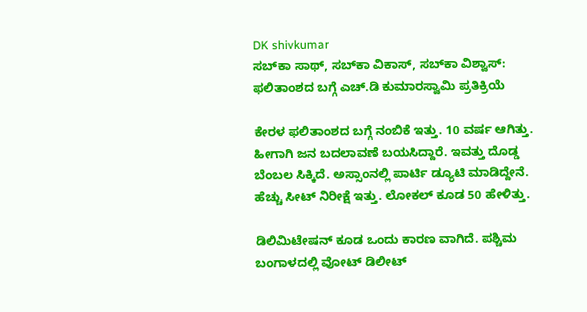DK shivkumar
ಸಬ್‌ಕಾ ಸಾಥ್, ಸಬ್‌ಕಾ ವಿಕಾಸ್, ಸಬ್‌ಕಾ ವಿಶ್ವಾಸ್‌: ಫಲಿತಾಂಶದ ಬಗ್ಗೆ ಎಚ್.ಡಿ ಕುಮಾರಸ್ವಾಮಿ ಪ್ರತಿಕ್ರಿಯೆ

ಕೇರಳ ಫಲಿತಾಂಶದ ಬಗ್ಗೆ ನಂಬಿಕೆ ಇತ್ತು. 10 ವರ್ಷ ಆಗಿತ್ತು. ಹೀಗಾಗಿ ಜನ ಬದಲಾವಣೆ ಬಯಸಿದ್ದಾರೆ. ಇವತ್ತು ದೊಡ್ಡ ಬೆಂಬಲ ಸಿಕ್ಕಿದೆ. ಅಸ್ಸಾಂನಲ್ಲಿ ಪಾರ್ಟಿ ಡ್ಯೂಟಿ ಮಾಡಿದ್ದೇನೆ. ಹೆಚ್ಚು ಸೀಟ್ ನಿರೀಕ್ಷೆ ಇತ್ತು. ಲೋಕಲ್ ಕೂಡ 50 ಹೇಳಿತ್ತು.

ಡಿಲಿಮಿಟೇಷನ್ ಕೂಡ ಒಂದು ಕಾರಣ ವಾಗಿದೆ. ಪಶ್ಚಿಮ ಬಂಗಾಳದಲ್ಲಿ ವೋಟ್ ಡಿಲೀಟ್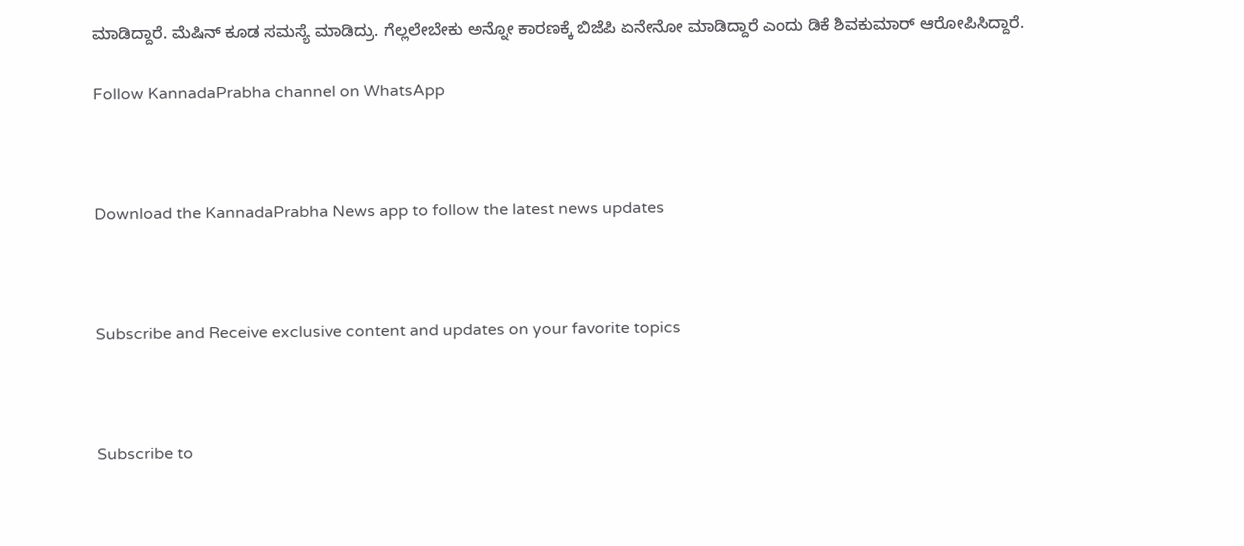ಮಾಡಿದ್ದಾರೆ. ಮೆಷಿನ್ ಕೂಡ ಸಮಸ್ಯೆ ಮಾಡಿದ್ರು. ಗೆಲ್ಲಲೇಬೇಕು ಅನ್ನೋ ಕಾರಣಕ್ಕೆ ಬಿಜೆಪಿ ಏನೇನೋ ಮಾಡಿದ್ದಾರೆ ಎಂದು ಡಿಕೆ ಶಿವಕುಮಾರ್ ಆರೋಪಿಸಿದ್ದಾರೆ.

Follow KannadaPrabha channel on WhatsApp



Download the KannadaPrabha News app to follow the latest news updates



Subscribe and Receive exclusive content and updates on your favorite topics



Subscribe to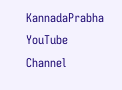KannadaPrabha YouTube Channel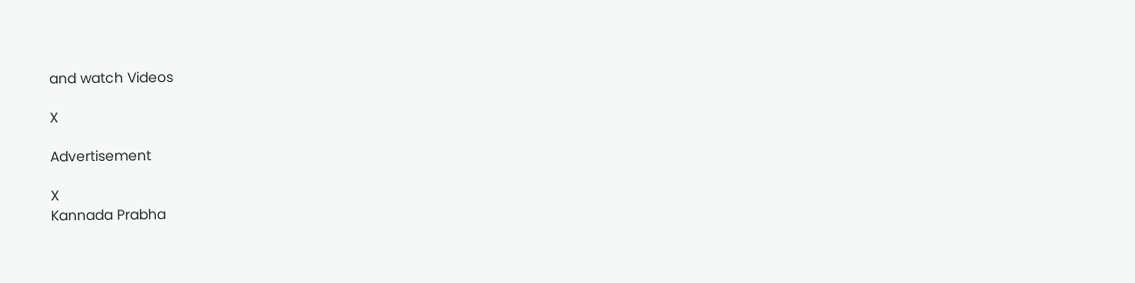and watch Videos

X

Advertisement

X
Kannada Prabha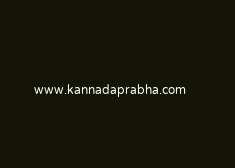www.kannadaprabha.com